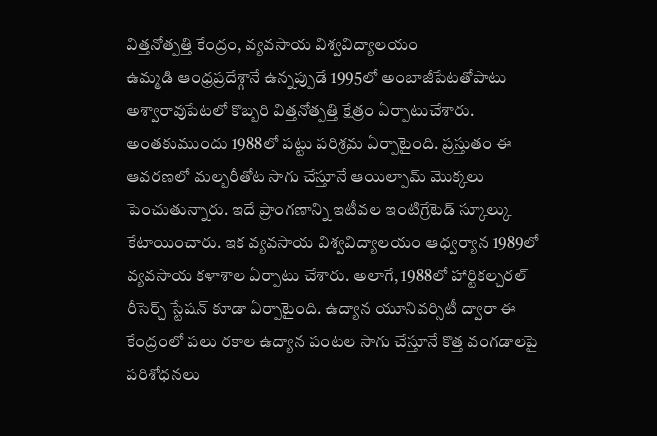విత్తనోత్పత్తి కేంద్రం, వ్యవసాయ విశ్వవిద్యాలయం
ఉమ్మడి ఆంధ్రప్రదేశ్గానే ఉన్నప్పుడే 1995లో అంబాజీపేటతోపాటు అశ్వారావుపేటలో కొబ్బరి విత్తనోత్పత్తి క్షేత్రం ఏర్పాటుచేశారు. అంతకుముందు 1988లో పట్టు పరిశ్రమ ఏర్పాటైంది. ప్రస్తుతం ఈ ఆవరణలో మల్బరీతోట సాగు చేస్తూనే ఆయిల్పామ్ మొక్కలు పెంచుతున్నారు. ఇదే ప్రాంగణాన్ని ఇటీవల ఇంటిగ్రేటెడ్ స్కూల్కు కేటాయించారు. ఇక వ్యవసాయ విశ్వవిద్యాలయం ఆధ్వర్యాన 1989లో వ్యవసాయ కళాశాల ఏర్పాటు చేశారు. అలాగే, 1988లో హార్టికల్చరల్ రీసెర్చ్ స్టేషన్ కూడా ఏర్పాటైంది. ఉద్యాన యూనివర్సిటీ ద్వారా ఈ కేంద్రంలో పలు రకాల ఉద్యాన పంటల సాగు చేస్తూనే కొత్త వంగడాలపై పరిశోధనలు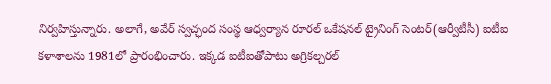నిర్వహిస్తున్నారు. అలాగే, అవేర్ స్వచ్ఛంద సంస్థ ఆధ్వర్యాన రూరల్ ఒకేషనల్ ట్రైనింగ్ సెంటర్(ఆర్వీటీసీ) ఐటీఐ కళాశాలను 1981లో ప్రారంభించారు. ఇక్కడ ఐటీఐతోపాటు అగ్రికల్చరల్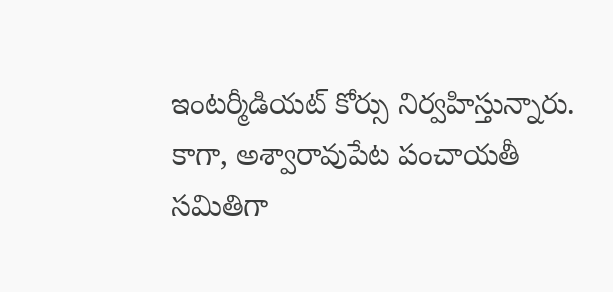ఇంటర్మీడియట్ కోర్సు నిర్వహిస్తున్నారు. కాగా, అశ్వారావుపేట పంచాయతీ సమితిగా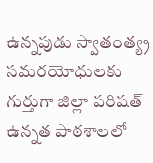ఉన్నపుడు స్వాతంత్య్ర సమరయోధులకు గుర్తుగా జిల్లా పరిషత్ ఉన్నత పాఠశాలలో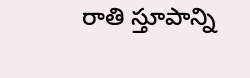రాతి స్తూపాన్ని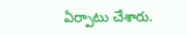ఏర్పాటు చేశారు.